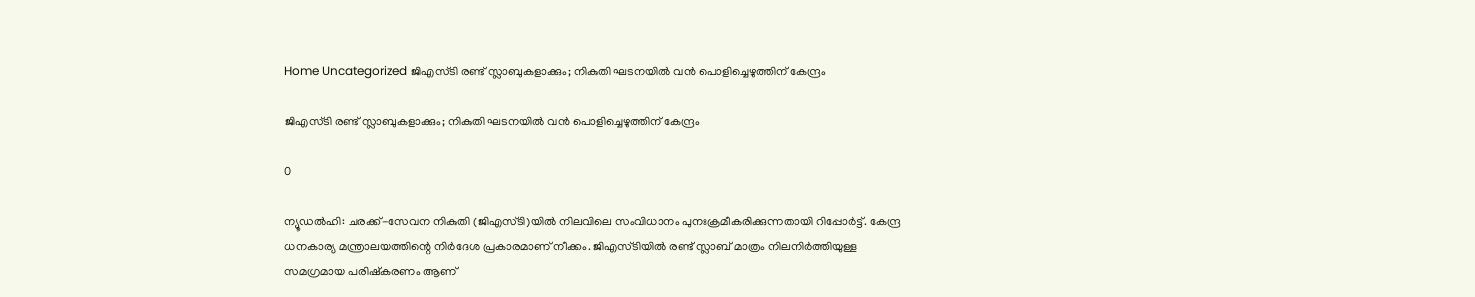Home Uncategorized ജിഎസ്ടി രണ്ട് സ്ലാബുകളാക്കും; നികുതി ഘടനയില്‍ വന്‍ പൊളിച്ചെഴുത്തിന് കേന്ദ്രം

ജിഎസ്ടി രണ്ട് സ്ലാബുകളാക്കും; നികുതി ഘടനയില്‍ വന്‍ പൊളിച്ചെഴുത്തിന് കേന്ദ്രം

0

ന്യൂഡല്‍ഹി: ചരക്ക്-സേവന നികുതി (ജിഎസ്ടി)യില്‍ നിലവിലെ സംവിധാനം പുനഃക്രമീകരിക്കുന്നതായി റിപ്പോര്‍ട്ട്. കേന്ദ്ര ധനകാര്യ മന്ത്രാലയത്തിന്റെ നിര്‍ദേശ പ്രകാരമാണ് നീക്കം. ജിഎസ്ടിയില്‍ രണ്ട് സ്ലാബ് മാത്രം നിലനിര്‍ത്തിയുള്ള സമഗ്രമായ പരിഷ്‌കരണം ആണ്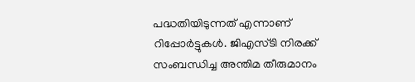പദ്ധതിയിടുന്നത് എന്നാണ് റിപ്പോര്‍ട്ടുകള്‍. ജിഎസ്ടി നിരക്ക് സംബന്ധിച്ച അന്തിമ തീരുമാനം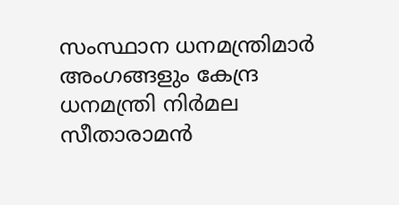സംസ്ഥാന ധനമന്ത്രിമാര്‍ അംഗങ്ങളും കേന്ദ്ര ധനമന്ത്രി നിര്‍മല സീതാരാമന്‍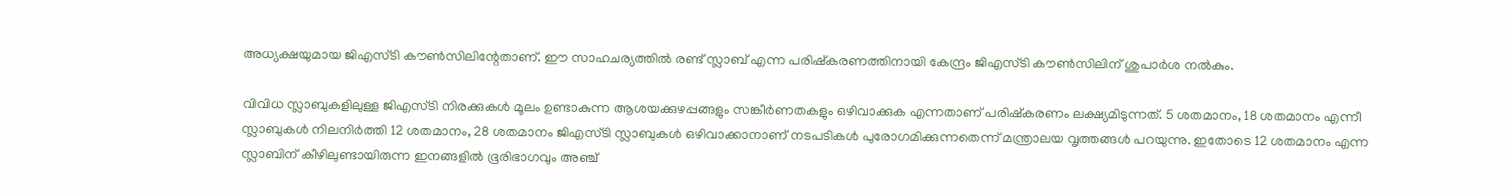അധ്യക്ഷയുമായ ജിഎസ്ടി കൗണ്‍സിലിന്റേതാണ്. ഈ സാഹചര്യത്തില്‍ രണ്ട് സ്ലാബ് എന്ന പരിഷ്‌കരണത്തിനായി കേന്ദ്രം ജിഎസ്ടി കൗണ്‍സിലിന് ശുപാര്‍ശ നല്‍കും.

വിവിധ സ്ലാബുകളിലുള്ള ജിഎസ്ടി നിരക്കുകള്‍ മൂലം ഉണ്ടാകുന്ന ആശയക്കുഴപ്പങ്ങളും സങ്കീര്‍ണതകളും ഒഴിവാക്കുക എന്നതാണ് പരിഷ്‌കരണം ലക്ഷ്യമിടുന്നത്. 5 ശതമാനം, 18 ശതമാനം എന്നീ സ്ലാബുകള്‍ നിലനിര്‍ത്തി 12 ശതമാനം, 28 ശതമാനം ജിഎസ്ടി സ്ലാബുകള്‍ ഒഴിവാക്കാനാണ് നടപടികള്‍ പുരോഗമിക്കുന്നതെന്ന് മന്ത്രാലയ വൃത്തങ്ങള്‍ പറയുന്നു. ഇതോടെ 12 ശതമാനം എന്ന സ്ലാബിന് കീഴിലുണ്ടായിരുന്ന ഇനങ്ങളില്‍ ഭൂരിഭാഗവും അഞ്ച്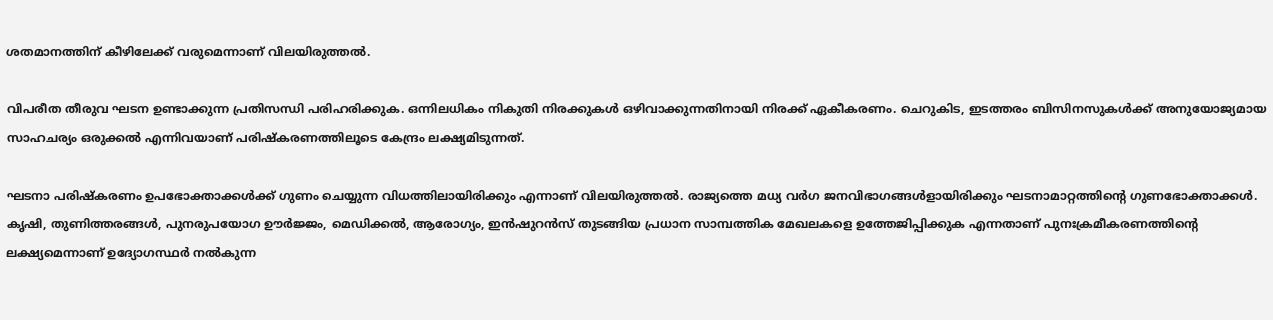ശതമാനത്തിന് കീഴിലേക്ക് വരുമെന്നാണ് വിലയിരുത്തല്‍.

വിപരീത തീരുവ ഘടന ഉണ്ടാക്കുന്ന പ്രതിസന്ധി പരിഹരിക്കുക. ഒന്നിലധികം നികുതി നിരക്കുകള്‍ ഒഴിവാക്കുന്നതിനായി നിരക്ക് ഏകീകരണം. ചെറുകിട, ഇടത്തരം ബിസിനസുകള്‍ക്ക് അനുയോജ്യമായ സാഹചര്യം ഒരുക്കല്‍ എന്നിവയാണ് പരിഷ്‌കരണത്തിലൂടെ കേന്ദ്രം ലക്ഷ്യമിടുന്നത്.

ഘടനാ പരിഷ്‌കരണം ഉപഭോക്താക്കള്‍ക്ക് ഗുണം ചെയ്യുന്ന വിധത്തിലായിരിക്കും എന്നാണ് വിലയിരുത്തല്‍. രാജ്യത്തെ മധ്യ വര്‍ഗ ജനവിഭാഗങ്ങള്‍ളായിരിക്കും ഘടനാമാറ്റത്തിന്റെ ഗുണഭോക്താക്കള്‍. കൃഷി, തുണിത്തരങ്ങള്‍, പുനരുപയോഗ ഊര്‍ജ്ജം, മെഡിക്കല്‍, ആരോഗ്യം, ഇന്‍ഷുറന്‍സ് തുടങ്ങിയ പ്രധാന സാമ്പത്തിക മേഖലകളെ ഉത്തേജിപ്പിക്കുക എന്നതാണ് പുനഃക്രമീകരണത്തിന്റെ ലക്ഷ്യമെന്നാണ് ഉദ്യോഗസ്ഥര്‍ നല്‍കുന്ന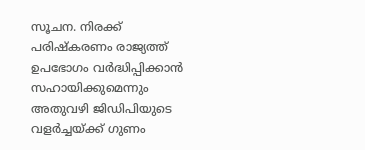സൂചന. നിരക്ക് പരിഷ്‌കരണം രാജ്യത്ത് ഉപഭോഗം വര്‍ദ്ധിപ്പിക്കാന്‍ സഹായിക്കുമെന്നും അതുവഴി ജിഡിപിയുടെ വളര്‍ച്ചയ്ക്ക് ഗുണം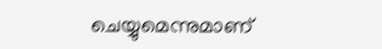ചെയ്യുമെന്നുമാണ്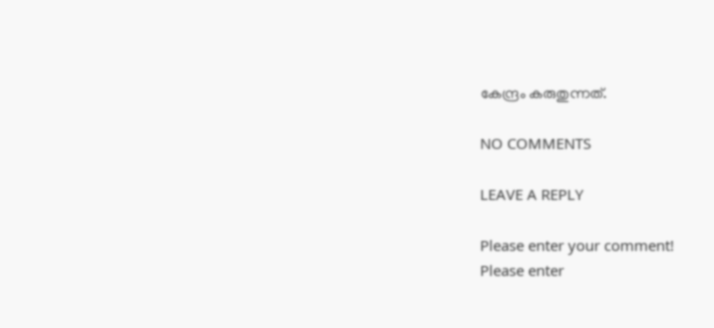കേന്ദ്രം കരുതുന്നത്.

NO COMMENTS

LEAVE A REPLY

Please enter your comment!
Please enter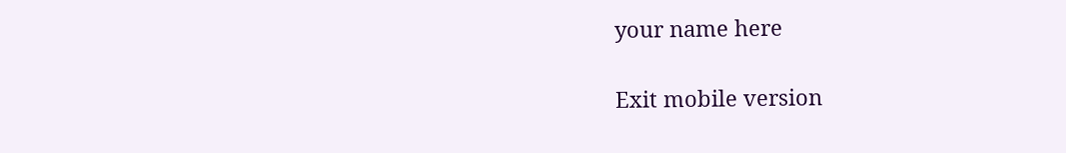your name here

Exit mobile version